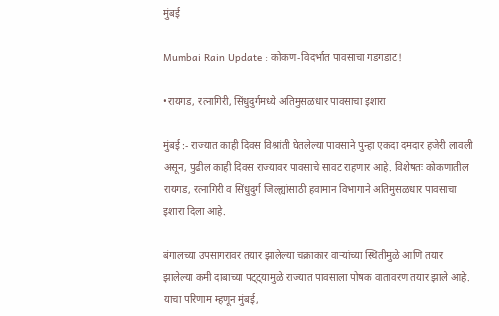मुंबई

Mumbai Rain Update : कोकण-विदर्भात पावसाचा गडगडाट!

•रायगड, रत्नागिरी, सिंधुदुर्गमध्ये अतिमुसळधार पावसाचा इशारा

मुंबई :- राज्यात काही दिवस विश्रांती घेतलेल्या पावसाने पुन्हा एकदा दमदार हजेरी लावली असून, पुढील काही दिवस राज्यावर पावसाचे सावट राहणार आहे. विशेषतः कोकणातील रायगड, रत्नागिरी व सिंधुदुर्ग जिल्ह्यांसाठी हवामान विभागाने अतिमुसळधार पावसाचा इशारा दिला आहे.

बंगालच्या उपसागरावर तयार झालेल्या चक्राकार वाऱ्यांच्या स्थितीमुळे आणि तयार झालेल्या कमी दाबाच्या पट्ट्यामुळे राज्यात पावसाला पोषक वातावरण तयार झाले आहे. याचा परिणाम म्हणून मुंबई,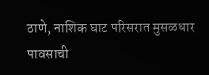ठाणे, नाशिक घाट परिसरात मुसळधार पावसाची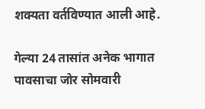शक्यता वर्तविण्यात आली आहे.

गेल्या 24 तासांत अनेक भागात पावसाचा जोर सोमवारी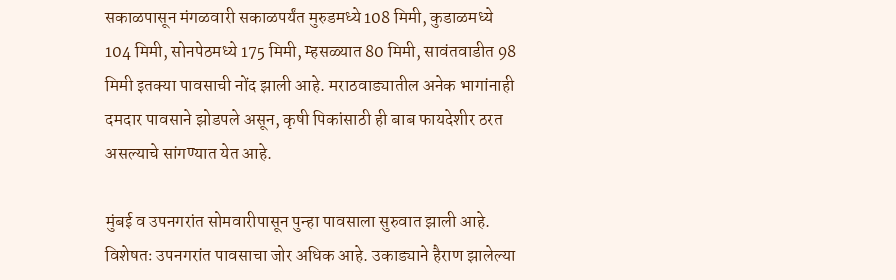सकाळपासून मंगळवारी सकाळपर्यंत मुरुडमध्ये 108 मिमी, कुडाळमध्ये 104 मिमी, सोनपेठमध्ये 175 मिमी, म्हसळ्यात 80 मिमी, सावंतवाडीत 98 मिमी इतक्या पावसाची नोंद झाली आहे. मराठवाड्यातील अनेक भागांनाही दमदार पावसाने झोडपले असून, कृषी पिकांसाठी ही बाब फायदेशीर ठरत असल्याचे सांगण्यात येत आहे.

मुंबई व उपनगरांत सोमवारीपासून पुन्हा पावसाला सुरुवात झाली आहे. विशेषतः उपनगरांत पावसाचा जोर अधिक आहे. उकाड्याने हैराण झालेल्या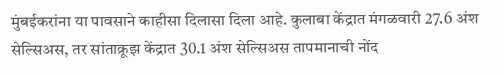मुंबईकरांना या पावसाने काहीसा दिलासा दिला आहे. कुलाबा केंद्रात मंगळवारी 27.6 अंश सेल्सिअस, तर सांताक्रूझ केंद्रात 30.1 अंश सेल्सिअस तापमानाची नोंद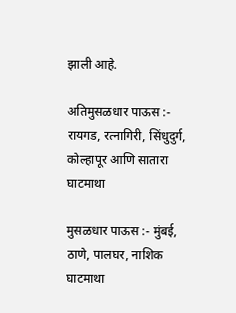झाली आहे.

अतिमुसळधार पाऊस :- रायगड, रत्नागिरी, सिंधुदुर्ग, कोल्हापूर आणि सातारा घाटमाथा

मुसळधार पाऊस :- मुंबई, ठाणे, पालघर, नाशिक घाटमाथा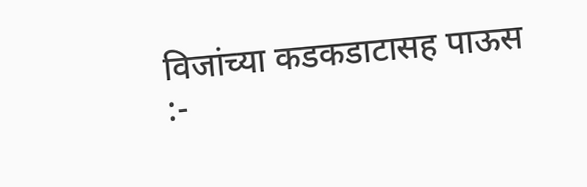विजांच्या कडकडाटासह पाऊस :-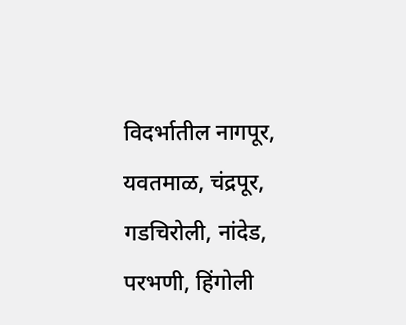विदर्भातील नागपूर, यवतमाळ, चंद्रपूर, गडचिरोली, नांदेड, परभणी, हिंगोली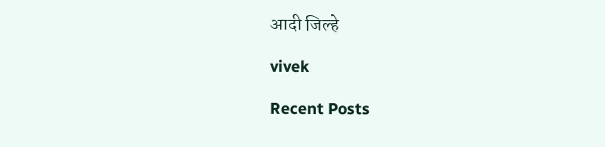आदी जिल्हे

vivek

Recent Posts